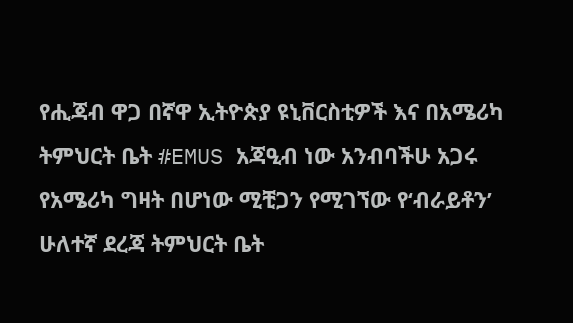የሒጃብ ዋጋ በኛዋ ኢትዮጵያ ዩኒቨርስቲዎች እና በአሜሪካ ትምህርት ቤት #EMUS አጃዒብ ነው አንብባችሁ አጋሩ
የአሜሪካ ግዛት በሆነው ሚቺጋን የሚገኘው የ‘ብራይቶን’ ሁለተኛ ደረጃ ትምህርት ቤት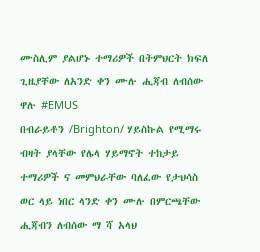ሙስሊም ያልሆኑ ተማሪዎች በትምህርት ክፍለ ጊዜያቸው ለአንድ ቀን ሙሉ ሒጃብ ለብሰው ዋሉ #EMUS
በብራይቶን /Brighton/ ሃይስኩል የሚማሩ ብዛት ያላቸው የሌላ ሃይማኖት ተከታይ ተማሪዎች ና መምህራቸው ባለፈው የታህሳስ ወር ላይ ነበር ላንድ ቀን ሙሉ በምርጫቸው ሒጃብን ለብሰው ማ ሻ አላህ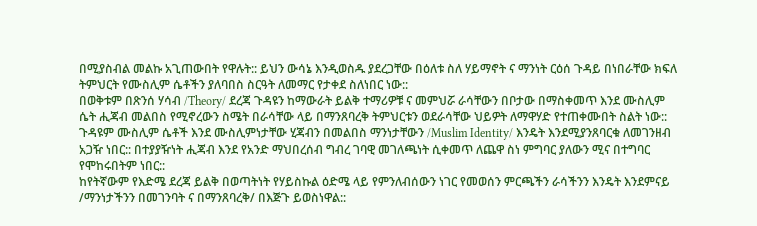በሚያስብል መልኩ አጊጠውበት የዋሉት:: ይህን ውሳኔ እንዲወስዱ ያደረጋቸው በዕለቱ ስለ ሃይማኖት ና ማንነት ርዕሰ ጉዳይ በነበራቸው ክፍለ ትምህርት የሙስሊም ሴቶችን ያለባበስ ስርዓት ለመማር የታቀደ ስለነበር ነው::
በወቅቱም በጽንሰ ሃሳብ /Theory/ ደረጃ ጉዳዩን ከማውራት ይልቅ ተማሪዎቹ ና መምህሯ ራሳቸውን በቦታው በማስቀመጥ እንደ ሙስሊም ሴት ሒጃብ መልበስ የሚኖረውን ስሜት በራሳቸው ላይ በማንጸባረቅ ትምህርቱን ወደራሳቸው ህይዎት ለማዋሃድ የተጠቀሙበት ስልት ነው:: ጉዳዩም ሙስሊም ሴቶች እንደ ሙስሊምነታቸው ሂጃብን በመልበስ ማንነታቸውን /Muslim Identity/ እንዴት እንደሚያንጸባርቁ ለመገንዘብ አጋዥ ነበር:: በተያያዥነት ሒጃብ እንደ የአንድ ማህበረሰብ ግብረ ገባዊ መገለጫነት ሲቀመጥ ለጨዋ ስነ ምግባር ያለውን ሚና በተግባር የሞከሩበትም ነበር::
ከየትኛውም የእድሜ ደረጃ ይልቅ በወጣትነት የሃይስኩል ዕድሜ ላይ የምንለብሰውን ነገር የመወሰን ምርጫችን ራሳችንን እንዴት እንደምናይ /ማንነታችንን በመገንባት ና በማንጸባረቅ/ በእጅጉ ይወስነዋል::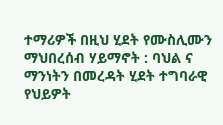ተማሪዎች በዚህ ሂደት የሙስሊሙን ማህበረሰብ ሃይማኖት : ባህል ና ማንነትን በመረዳት ሂደት ተግባራዊ የህይዎት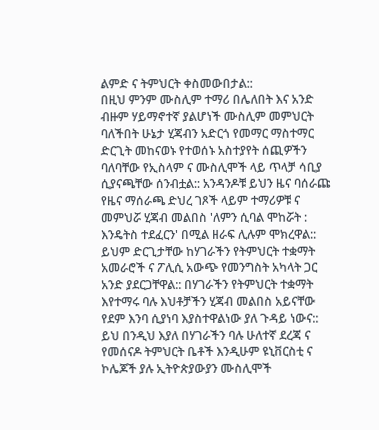ልምድ ና ትምህርት ቀስመውበታል::
በዚህ ምንም ሙስሊም ተማሪ በሌለበት እና አንድ ብዙም ሃይማኖተኛ ያልሆነች ሙስሊም መምህርት ባለችበት ሁኔታ ሂጃብን አድርጎ የመማር ማስተማር ድርጊት መከናወኑ የተወሰኑ አስተያየት ሰጪዎችን ባለባቸው የኢስላም ና ሙስሊሞች ላይ ጥላቻ ሳቢያ ሲያናጫቸው ሰንብቷል:: አንዳንዶቹ ይህን ዜና ባሰራጩ የዜና ማሰራጫ ድህረ ገጾች ላይም ተማሪዎቹ ና መምህሯ ሂጃብ መልበስ 'ለምን ሲባል ሞከሯት : እንዴትስ ተደፈርን' በሚል ዘራፍ ሊሉም ሞክረዋል::
ይህም ድርጊታቸው ከሃገራችን የትምህርት ተቋማት አመራሮች ና ፖሊሲ አውጭ የመንግስት አካላት ጋር አንድ ያደርጋቸዋል:: በሃገራችን የትምህርት ተቋማት እየተማሩ ባሉ እህቶቻችን ሂጃብ መልበስ አይናቸው የደም እንባ ሲያነባ እያስተዋልነው ያለ ጉዳይ ነውና::
ይህ በንዲህ እያለ በሃገራችን ባሉ ሁለተኛ ደረጃ ና የመሰናዶ ትምህርት ቤቶች እንዲሁም ዩኒቨርስቲ ና ኮሌጆች ያሉ ኢትዮጵያውያን ሙስሊሞች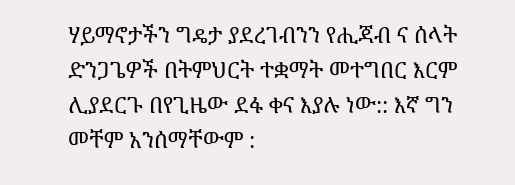ሃይማኖታችን ግዴታ ያደረገብንን የሒጃብ ና ሰላት ድንጋጌዎች በትምህርት ተቋማት መተግበር እርም ሊያደርጉ በየጊዜው ደፋ ቀና እያሉ ነው:: እኛ ግን መቸም አንሰማቸውም :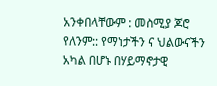አንቀበላቸውም : መስሚያ ጆሮ የለንም:: የማነታችን ና ህልውናችን አካል በሆኑ በሃይማኖታዊ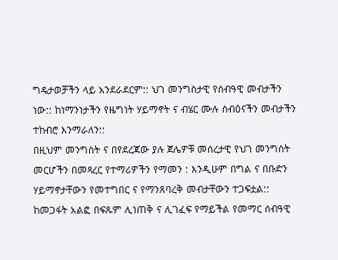ግዴታወቻችን ላይ አንደራደርም:: ህገ መንግስታዊ የሰብዓዊ መብታችን ነው:: ከነማንነታችን የዜግነት ሃይማኖት ና ብሄር ሙሉ ስብዕናችን መብታችን ተከብሮ እንማራለን::
በዚህም መንግስት ና በየደረጃው ያሉ ጀሌዎቹ መሰረታዊ የህገ መንግስት መርሆችን በመጻረር የተማሪዎችን የማመን : እንዲሁም በግል ና በቡድን ሃይማኖታቸውን የመተግበር ና የማንጸባረቅ መብታቸውን ተጋፍቷል:: ከመጋፋት አልፎ በፍጹም ሊነጠቅ ና ሊገፈፍ የማይችል የመማር ሰብዓዊ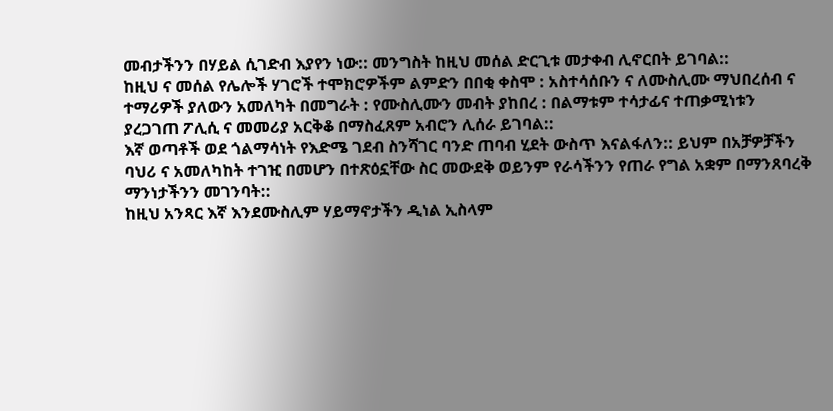መብታችንን በሃይል ሲገድብ እያየን ነው:: መንግስት ከዚህ መሰል ድርጊቱ መታቀብ ሊኖርበት ይገባል::
ከዚህ ና መሰል የሌሎች ሃገሮች ተሞክሮዎችም ልምድን በበቂ ቀስሞ : አስተሳሰቡን ና ለሙስሊሙ ማህበረሰብ ና ተማሪዎች ያለውን አመለካት በመግራት : የሙስሊሙን መብት ያከበረ : በልማቱም ተሳታፊና ተጠቃሚነቱን ያረጋገጠ ፖሊሲ ና መመሪያ አርቅቆ በማስፈጸም አብሮን ሊሰራ ይገባል::
እኛ ወጣቶች ወደ ጎልማሳነት የእድሜ ገደብ ስንሻገር ባንድ ጠባብ ሂደት ውስጥ እናልፋለን:: ይህም በአቻዎቻችን ባህሪ ና አመለካከት ተገዢ በመሆን በተጽዕኗቸው ስር መውደቅ ወይንም የራሳችንን የጠራ የግል አቋም በማንጸባረቅ ማንነታችንን መገንባት::
ከዚህ አንጻር እኛ እንደሙስሊም ሃይማኖታችን ዲነል ኢስላም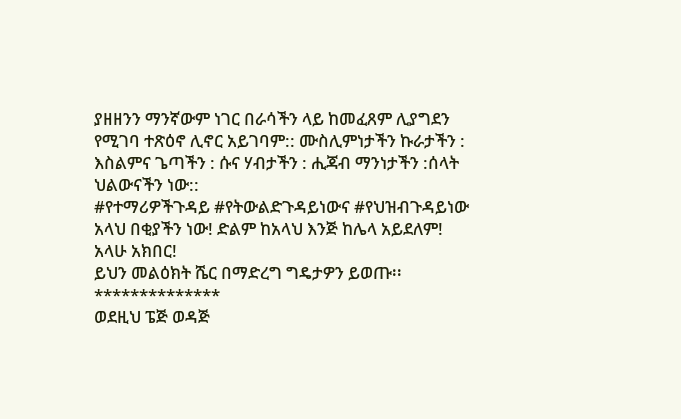ያዘዘንን ማንኛውም ነገር በራሳችን ላይ ከመፈጸም ሊያግደን የሚገባ ተጽዕኖ ሊኖር አይገባም:: ሙስሊምነታችን ኩራታችን : እስልምና ጌጣችን : ሱና ሃብታችን : ሒጃብ ማንነታችን :ሰላት ህልውናችን ነው::
#የተማሪዎችጉዳይ #የትውልድጉዳይነውና #የህዝብጉዳይነው
አላህ በቂያችን ነው! ድልም ከአላህ እንጅ ከሌላ አይደለም!
አላሁ አክበር!
ይህን መልዕክት ሼር በማድረግ ግዴታዎን ይወጡ፡፡
**************
ወደዚህ ፔጅ ወዳጅ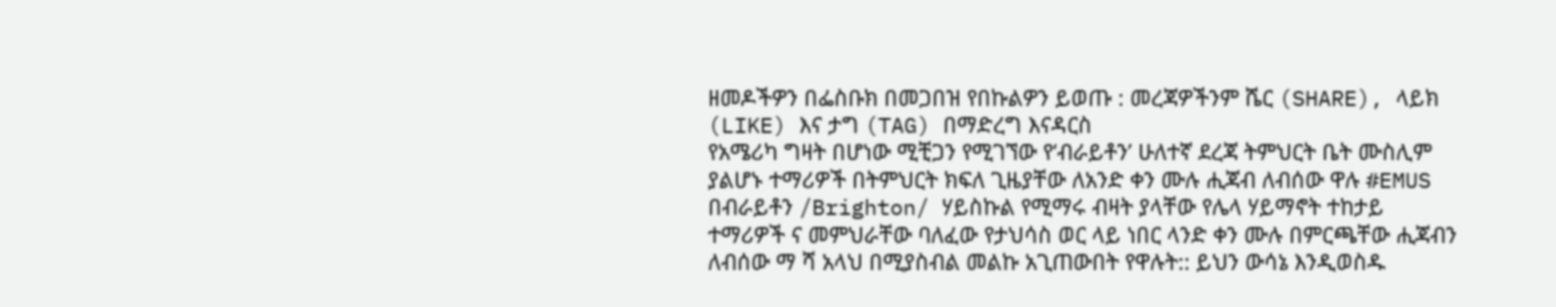ዘመዶችዎን በፌስቡክ በመጋበዝ የበኩልዎን ይወጡ : መረጃዎችንም ሼር (SHARE), ላይክ (LIKE) እና ታግ (TAG) በማድረግ እናዳርስ
የአሜሪካ ግዛት በሆነው ሚቺጋን የሚገኘው የ‘ብራይቶን’ ሁለተኛ ደረጃ ትምህርት ቤት ሙስሊም ያልሆኑ ተማሪዎች በትምህርት ክፍለ ጊዜያቸው ለአንድ ቀን ሙሉ ሒጃብ ለብሰው ዋሉ #EMUS
በብራይቶን /Brighton/ ሃይስኩል የሚማሩ ብዛት ያላቸው የሌላ ሃይማኖት ተከታይ ተማሪዎች ና መምህራቸው ባለፈው የታህሳስ ወር ላይ ነበር ላንድ ቀን ሙሉ በምርጫቸው ሒጃብን ለብሰው ማ ሻ አላህ በሚያስብል መልኩ አጊጠውበት የዋሉት:: ይህን ውሳኔ እንዲወስዱ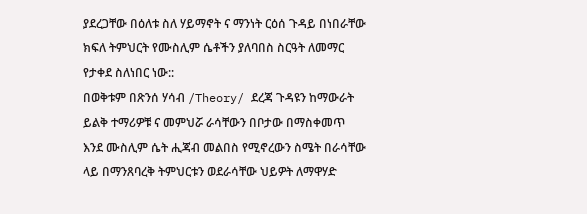ያደረጋቸው በዕለቱ ስለ ሃይማኖት ና ማንነት ርዕሰ ጉዳይ በነበራቸው ክፍለ ትምህርት የሙስሊም ሴቶችን ያለባበስ ስርዓት ለመማር የታቀደ ስለነበር ነው::
በወቅቱም በጽንሰ ሃሳብ /Theory/ ደረጃ ጉዳዩን ከማውራት ይልቅ ተማሪዎቹ ና መምህሯ ራሳቸውን በቦታው በማስቀመጥ እንደ ሙስሊም ሴት ሒጃብ መልበስ የሚኖረውን ስሜት በራሳቸው ላይ በማንጸባረቅ ትምህርቱን ወደራሳቸው ህይዎት ለማዋሃድ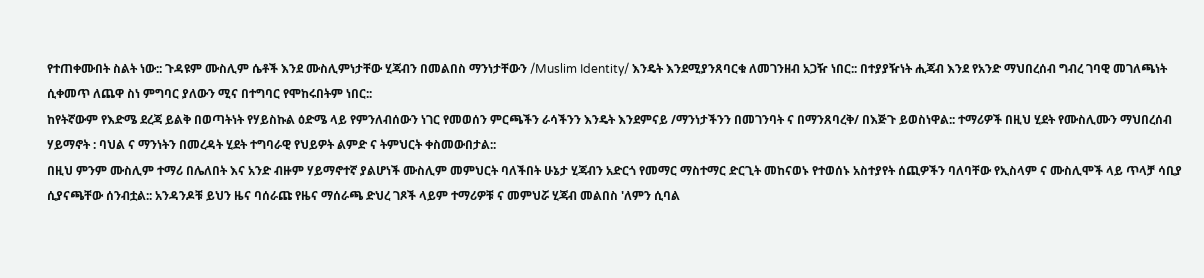የተጠቀሙበት ስልት ነው:: ጉዳዩም ሙስሊም ሴቶች እንደ ሙስሊምነታቸው ሂጃብን በመልበስ ማንነታቸውን /Muslim Identity/ እንዴት እንደሚያንጸባርቁ ለመገንዘብ አጋዥ ነበር:: በተያያዥነት ሒጃብ እንደ የአንድ ማህበረሰብ ግብረ ገባዊ መገለጫነት ሲቀመጥ ለጨዋ ስነ ምግባር ያለውን ሚና በተግባር የሞከሩበትም ነበር::
ከየትኛውም የእድሜ ደረጃ ይልቅ በወጣትነት የሃይስኩል ዕድሜ ላይ የምንለብሰውን ነገር የመወሰን ምርጫችን ራሳችንን እንዴት እንደምናይ /ማንነታችንን በመገንባት ና በማንጸባረቅ/ በእጅጉ ይወስነዋል:: ተማሪዎች በዚህ ሂደት የሙስሊሙን ማህበረሰብ ሃይማኖት : ባህል ና ማንነትን በመረዳት ሂደት ተግባራዊ የህይዎት ልምድ ና ትምህርት ቀስመውበታል::
በዚህ ምንም ሙስሊም ተማሪ በሌለበት እና አንድ ብዙም ሃይማኖተኛ ያልሆነች ሙስሊም መምህርት ባለችበት ሁኔታ ሂጃብን አድርጎ የመማር ማስተማር ድርጊት መከናወኑ የተወሰኑ አስተያየት ሰጪዎችን ባለባቸው የኢስላም ና ሙስሊሞች ላይ ጥላቻ ሳቢያ ሲያናጫቸው ሰንብቷል:: አንዳንዶቹ ይህን ዜና ባሰራጩ የዜና ማሰራጫ ድህረ ገጾች ላይም ተማሪዎቹ ና መምህሯ ሂጃብ መልበስ 'ለምን ሲባል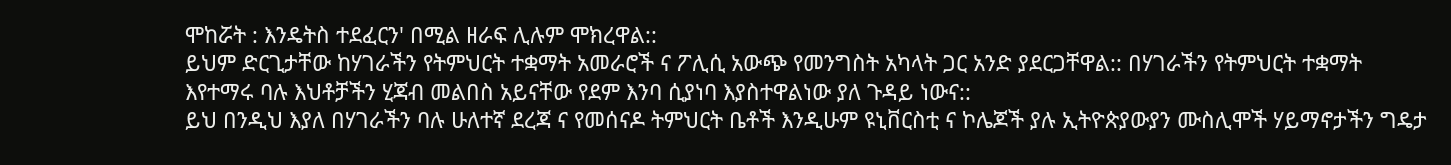ሞከሯት : እንዴትስ ተደፈርን' በሚል ዘራፍ ሊሉም ሞክረዋል::
ይህም ድርጊታቸው ከሃገራችን የትምህርት ተቋማት አመራሮች ና ፖሊሲ አውጭ የመንግስት አካላት ጋር አንድ ያደርጋቸዋል:: በሃገራችን የትምህርት ተቋማት እየተማሩ ባሉ እህቶቻችን ሂጃብ መልበስ አይናቸው የደም እንባ ሲያነባ እያስተዋልነው ያለ ጉዳይ ነውና::
ይህ በንዲህ እያለ በሃገራችን ባሉ ሁለተኛ ደረጃ ና የመሰናዶ ትምህርት ቤቶች እንዲሁም ዩኒቨርስቲ ና ኮሌጆች ያሉ ኢትዮጵያውያን ሙስሊሞች ሃይማኖታችን ግዴታ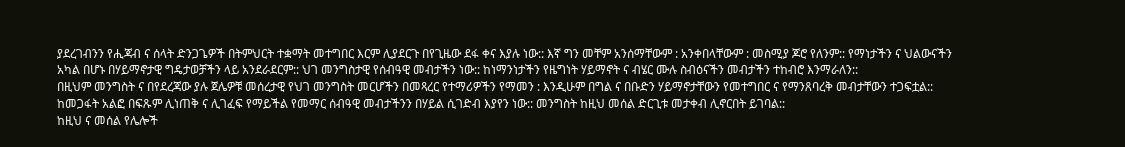ያደረገብንን የሒጃብ ና ሰላት ድንጋጌዎች በትምህርት ተቋማት መተግበር እርም ሊያደርጉ በየጊዜው ደፋ ቀና እያሉ ነው:: እኛ ግን መቸም አንሰማቸውም : አንቀበላቸውም : መስሚያ ጆሮ የለንም:: የማነታችን ና ህልውናችን አካል በሆኑ በሃይማኖታዊ ግዴታወቻችን ላይ አንደራደርም:: ህገ መንግስታዊ የሰብዓዊ መብታችን ነው:: ከነማንነታችን የዜግነት ሃይማኖት ና ብሄር ሙሉ ስብዕናችን መብታችን ተከብሮ እንማራለን::
በዚህም መንግስት ና በየደረጃው ያሉ ጀሌዎቹ መሰረታዊ የህገ መንግስት መርሆችን በመጻረር የተማሪዎችን የማመን : እንዲሁም በግል ና በቡድን ሃይማኖታቸውን የመተግበር ና የማንጸባረቅ መብታቸውን ተጋፍቷል:: ከመጋፋት አልፎ በፍጹም ሊነጠቅ ና ሊገፈፍ የማይችል የመማር ሰብዓዊ መብታችንን በሃይል ሲገድብ እያየን ነው:: መንግስት ከዚህ መሰል ድርጊቱ መታቀብ ሊኖርበት ይገባል::
ከዚህ ና መሰል የሌሎች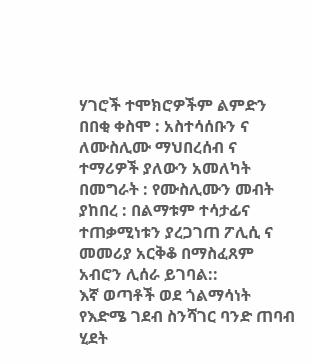ሃገሮች ተሞክሮዎችም ልምድን በበቂ ቀስሞ : አስተሳሰቡን ና ለሙስሊሙ ማህበረሰብ ና ተማሪዎች ያለውን አመለካት በመግራት : የሙስሊሙን መብት ያከበረ : በልማቱም ተሳታፊና ተጠቃሚነቱን ያረጋገጠ ፖሊሲ ና መመሪያ አርቅቆ በማስፈጸም አብሮን ሊሰራ ይገባል::
እኛ ወጣቶች ወደ ጎልማሳነት የእድሜ ገደብ ስንሻገር ባንድ ጠባብ ሂደት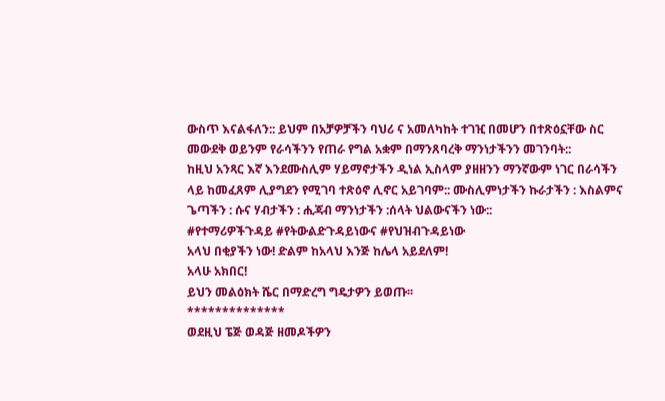ውስጥ እናልፋለን:: ይህም በአቻዎቻችን ባህሪ ና አመለካከት ተገዢ በመሆን በተጽዕኗቸው ስር መውደቅ ወይንም የራሳችንን የጠራ የግል አቋም በማንጸባረቅ ማንነታችንን መገንባት::
ከዚህ አንጻር እኛ እንደሙስሊም ሃይማኖታችን ዲነል ኢስላም ያዘዘንን ማንኛውም ነገር በራሳችን ላይ ከመፈጸም ሊያግደን የሚገባ ተጽዕኖ ሊኖር አይገባም:: ሙስሊምነታችን ኩራታችን : እስልምና ጌጣችን : ሱና ሃብታችን : ሒጃብ ማንነታችን :ሰላት ህልውናችን ነው::
#የተማሪዎችጉዳይ #የትውልድጉዳይነውና #የህዝብጉዳይነው
አላህ በቂያችን ነው! ድልም ከአላህ እንጅ ከሌላ አይደለም!
አላሁ አክበር!
ይህን መልዕክት ሼር በማድረግ ግዴታዎን ይወጡ፡፡
**************
ወደዚህ ፔጅ ወዳጅ ዘመዶችዎን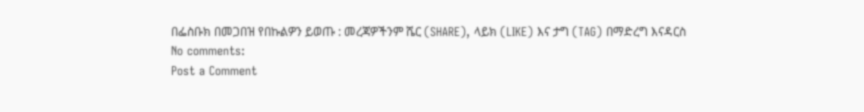በፌስቡክ በመጋበዝ የበኩልዎን ይወጡ : መረጃዎችንም ሼር (SHARE), ላይክ (LIKE) እና ታግ (TAG) በማድረግ እናዳርስ
No comments:
Post a Comment